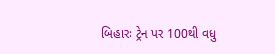બિહારઃ ટ્રેન પર 100થી વધુ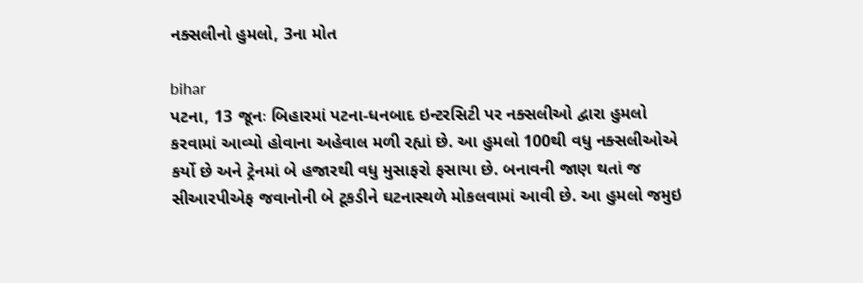નક્સલીનો હુમલો, 3ના મોત

bihar
પટના, 13 જૂનઃ બિહારમાં પટના-ધનબાદ ઇન્ટરસિટી પર નક્સલીઓ દ્વારા હુમલો કરવામાં આવ્યો હોવાના અહેવાલ મળી રહ્યાં છે. આ હુમલો 100થી વધુ નક્સલીઓએ કર્યો છે અને ટ્રેનમાં બે હજારથી વધુ મુસાફરો ફસાયા છે. બનાવની જાણ થતાં જ સીઆરપીએફ જવાનોની બે ટૂકડીને ઘટનાસ્થળે મોકલવામાં આવી છે. આ હુમલો જમુઇ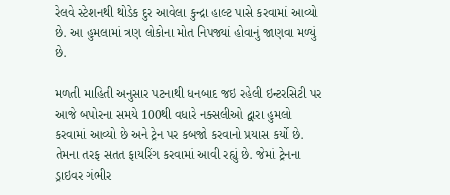રેલવે સ્ટેશનથી થોડેક દુર આવેલા કુન્દ્રા હાલ્ટ પાસે કરવામાં આવ્યો છે. આ હુમલામાં ત્રણ લોકોના મોત નિપજ્યાં હોવાનું જાણવા મળ્યું છે.

મળતી માહિતી અનુસાર પટનાથી ધનબાદ જઇ રહેલી ઇન્ટરસિટી પર આજે બપોરના સમયે 100થી વધારે નક્સલીઓ દ્વારા હુમલો કરવામાં આવ્યો છે અને ટ્રેન પર કબજો કરવાનો પ્રયાસ કર્યો છે. તેમના તરફ સતત ફાયરિંગ કરવામાં આવી રહ્યું છે. જેમાં ટ્રેનના ડ્રાઇવર ગંભીર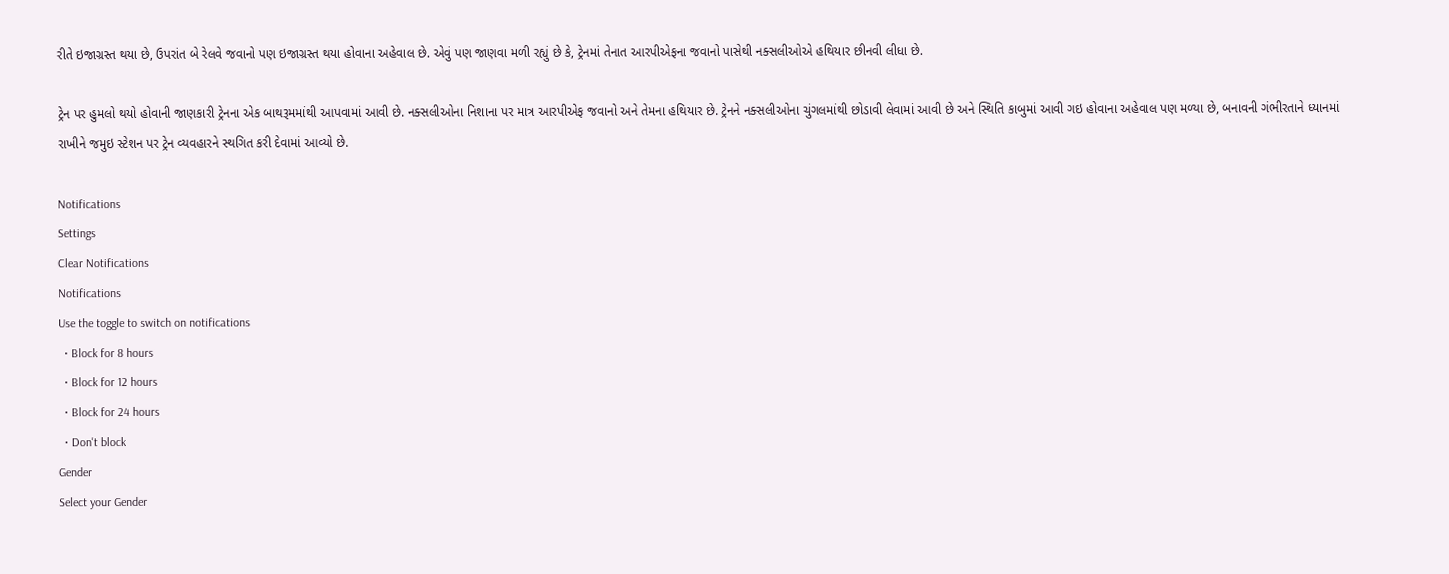રીતે ઇજાગ્રસ્ત થયા છે, ઉપરાંત બે રેલવે જવાનો પણ ઇજાગ્રસ્ત થયા હોવાના અહેવાલ છે. એવું પણ જાણવા મળી રહ્યું છે કે, ટ્રેનમાં તેનાત આરપીએફના જવાનો પાસેથી નક્સલીઓએ હથિયાર છીનવી લીધા છે.

ટ્રેન પર હુમલો થયો હોવાની જાણકારી ટ્રેનના એક બાથરૂમમાંથી આપવામાં આવી છે. નક્સલીઓના નિશાના પર માત્ર આરપીએફ જવાનો અને તેમના હથિયાર છે. ટ્રેનને નક્સલીઓના ચુંગલમાંથી છોડાવી લેવામાં આવી છે અને સ્થિતિ કાબુમાં આવી ગઇ હોવાના અહેવાલ પણ મળ્યા છે, બનાવની ગંભીરતાને ધ્યાનમાં રાખીને જમુઇ સ્ટેશન પર ટ્રેન વ્યવહારને સ્થગિત કરી દેવામાં આવ્યો છે.

Notifications
Settings
Clear Notifications
Notifications
Use the toggle to switch on notifications
  • Block for 8 hours
  • Block for 12 hours
  • Block for 24 hours
  • Don't block
Gender
Select your Gender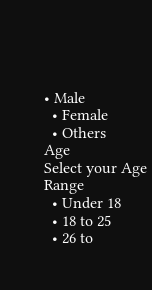• Male
  • Female
  • Others
Age
Select your Age Range
  • Under 18
  • 18 to 25
  • 26 to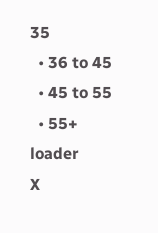35
  • 36 to 45
  • 45 to 55
  • 55+
loader
X